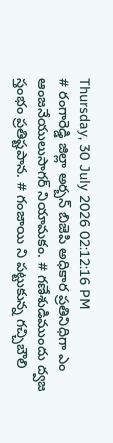Thursday, 30 July 2026 02:12:16 PM
# రంగారెడ్డి జిల్లా అర్బన్ బిజెపి అధికార ప్రతినిధిగా ఎం ఆంజనేయులుసాగర్ నియామకం. # గణేశుడిముందు ద్వజ స్తంభం ప్రతిష్టపాన. # గంజాయి ని పట్టుకున్న గచ్చిబౌలి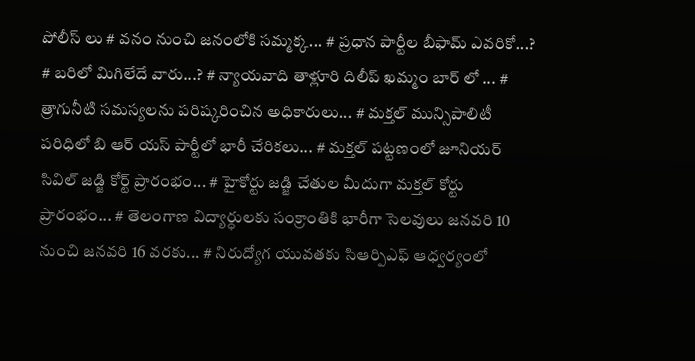పోలీస్ లు # వనం నుంచి జనంలోకి సమ్మక్క... # ప్రధాన పార్టీల బీఫామ్ ఎవరికో...? # బరిలో మిగిలేదే వారు...? # న్యాయవాది తాళ్లూరి దిలీప్ ఖమ్మం బార్ లో ... # త్రాగునీటి సమస్యలను పరిష్కరించిన అధికారులు... # మక్తల్ మున్సిపాలిటీ పరిధిలో బి ఆర్ యస్ పార్టీలో భారీ చేరికలు... # మక్తల్ పట్టణంలో జూనియర్ సివిల్ జడ్జి కోర్ట్ ప్రారంభం... # హైకోర్టు జడ్జి చేతుల మీదుగా మక్తల్ కోర్టు ప్రారంభం... # తెలంగాణ విద్యార్ధులకు సంక్రాంతికి భారీగా సెలవులు జనవరి 10 నుంచి జనవరి 16 వరకు... # నిరుద్యోగ యువతకు సిఆర్పిఎఫ్ ఆధ్వర్యంలో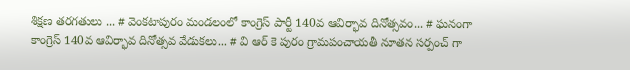శిక్షణ తరగతులు ... # వెంకటాపురం మండలంలో కాంగ్రెస్ పార్టీ 140వ ఆవిర్భావ దినోత్సవం... # ఘనంగా కాంగ్రెస్ 140వ ఆవిర్భావ దినోత్సవ వేడుకలు... # వి ఆర్ కె పురం గ్రామపంచాయతీ నూతన సర్పంచ్ గా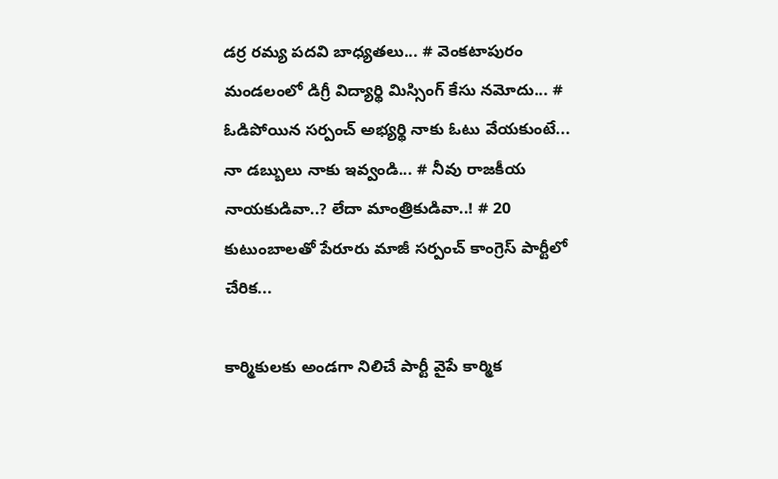డర్ర రమ్య పదవి బాధ్యతలు... # వెంకటాపురం మండలంలో డిగ్రీ విద్యార్థి మిస్సింగ్ కేసు నమోదు... # ఓడిపోయిన సర్పంచ్ అభ్యర్థి నాకు ఓటు వేయకుంటే... నా డబ్బులు నాకు ఇవ్వండి... # నీవు రాజకీయ నాయకుడివా..? లేదా మాంత్రికుడివా..! # 20 కుటుంబాలతో పేరూరు మాజీ సర్పంచ్ కాంగ్రెస్ పార్టీలో చేరిక...

కార్మికులకు అండగా నిలిచే పార్టీ వైపే కార్మిక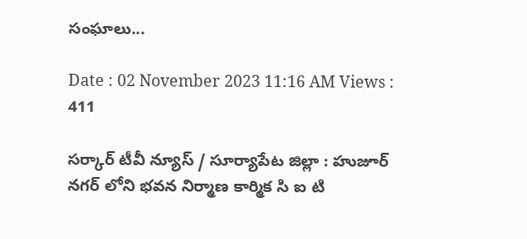సంఘాలు...

Date : 02 November 2023 11:16 AM Views : 411

సర్కార్ టీవీ న్యూస్ / సూర్యాపేట జిల్లా : హుజూర్ నగర్ లోని భవన నిర్మాణ కార్మిక సి ఐ టి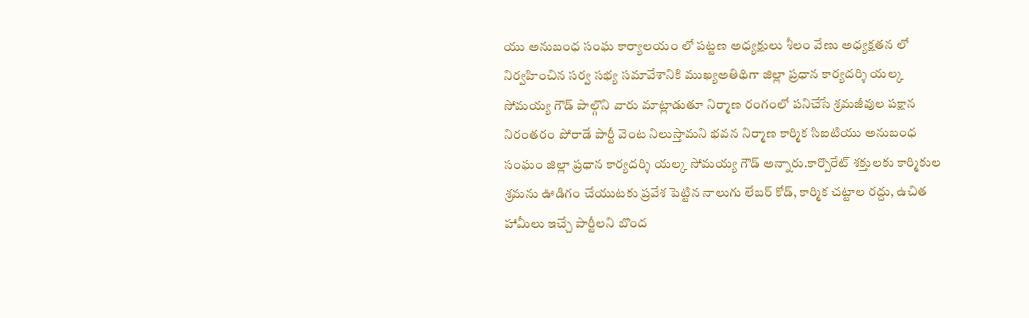యు అనుబంధ సంఘ కార్యాలయం లో పట్టణ అధ్యక్షులు శీలం వేణు అధ్యక్షతన లో నిర్వహించిన సర్వ సభ్య సమావేశానికి ముఖ్యఅతిథిగా జిల్లా ప్రధాన కార్యదర్శి యల్క సోమయ్య గౌడ్ పాల్గొని వారు మాట్లాడుతూ నిర్మాణ రంగంలో పనిచేసే శ్రమజీవుల పక్షాన నిరంతరం పోరాడే పార్టీ వెంట నిలుస్తామని భవన నిర్మాణ కార్మిక సిఐటియు అనుబంధ సంఘం జిల్లా ప్రధాన కార్యదర్శి యల్క సోమయ్య గౌడ్ అన్నారు.కార్పొరేట్ శక్తులకు కార్మికుల శ్రమను ఊడిగం చేయుటకు ప్రవేశ పెట్టిన నాలుగు లేబర్ కోడ్, కార్మిక చట్టాల రద్దు, ఉచిత హామీలు ఇచ్చే పార్టీలని బొంద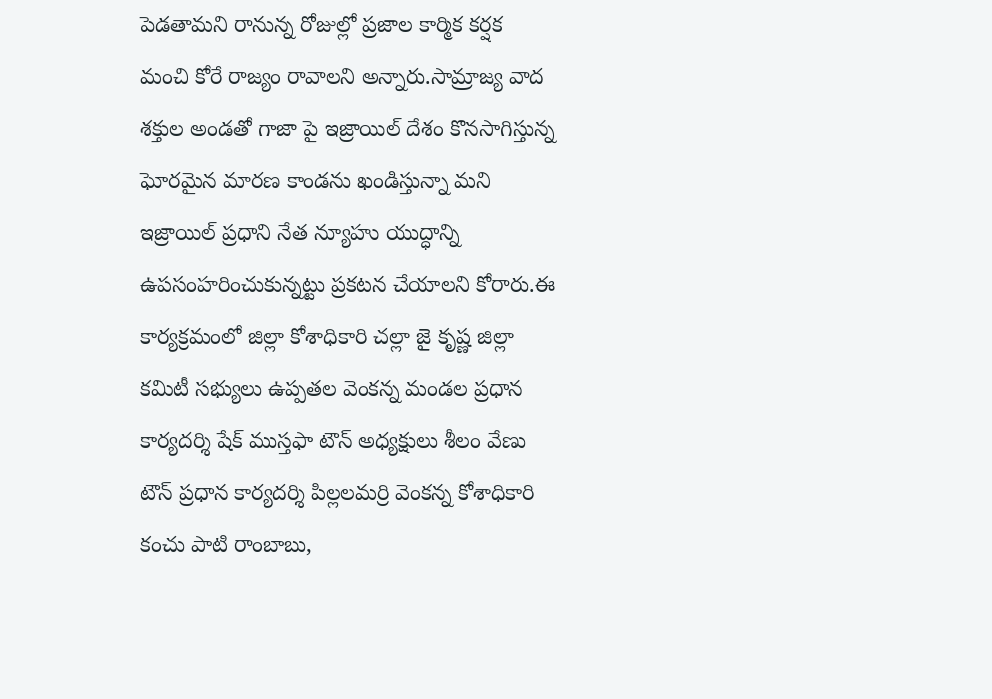పెడతామని రానున్న రోజుల్లో ప్రజాల కార్మిక కర్షక మంచి కోరే రాజ్యం రావాలని అన్నారు.సామ్రాజ్య వాద శక్తుల అండతో గాజా పై ఇజ్రాయిల్ దేశం కొనసాగిస్తున్న ఘోరమైన మారణ కాండను ఖండిస్తున్నా మని ఇజ్రాయిల్ ప్రధాని నేత న్యూహు యుద్ధాన్ని ఉపసంహరించుకున్నట్టు ప్రకటన చేయాలని కోరారు.ఈ కార్యక్రమంలో జిల్లా కోశాధికారి చల్లా జై కృష్ణ జిల్లా కమిటీ సభ్యులు ఉప్పతల వెంకన్న మండల ప్రధాన కార్యదర్శి షేక్ ముస్తఫా టౌన్ అధ్యక్షులు శీలం వేణు టౌన్ ప్రధాన కార్యదర్శి పిల్లలమర్రి వెంకన్న కోశాధికారి కంచు పాటి రాంబాబు,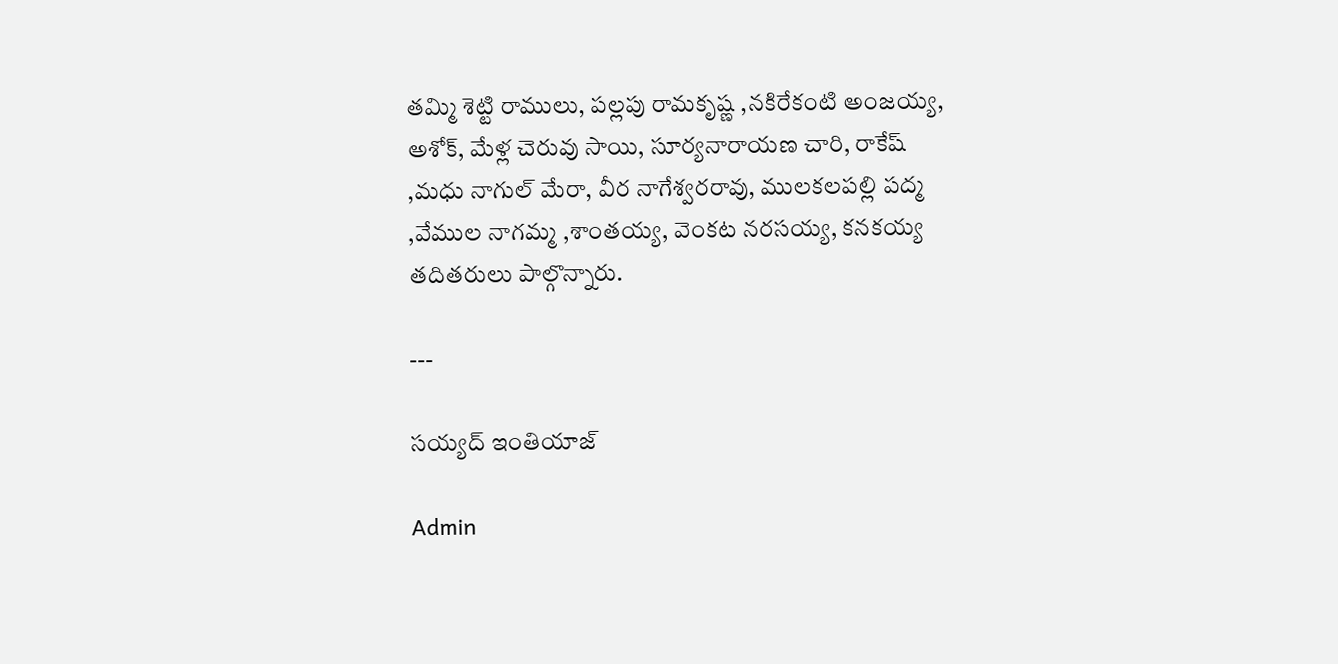తమ్మి శెట్టి రాములు, పల్లపు రామకృష్ణ ,నకిరేకంటి అంజయ్య, అశోక్, మేళ్ల చెరువు సాయి, సూర్యనారాయణ చారి, రాకేష్ ,మధు నాగుల్ మేరా, వీర నాగేశ్వరరావు, ములకలపల్లి పద్మ ,వేముల నాగమ్మ ,శాంతయ్య, వెంకట నరసయ్య, కనకయ్య తదితరులు పాల్గొన్నారు.

---

సయ్యద్ ఇంతియాజ్

Admin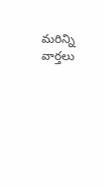మరిన్ని వార్తలు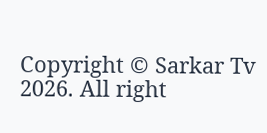Copyright © Sarkar Tv 2026. All right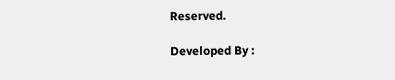Reserved.

Developed By :